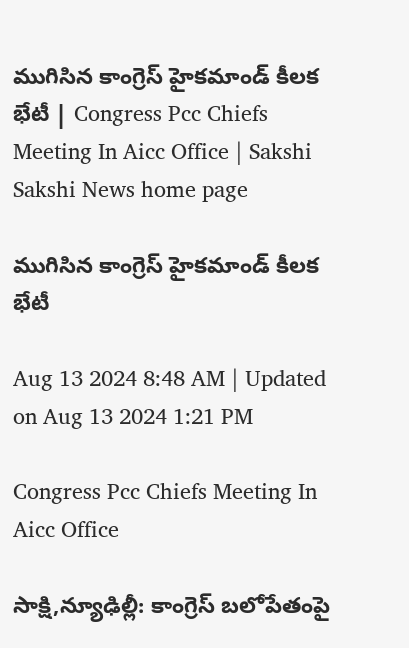ముగిసిన కాంగ్రెస్‌ హైకమాండ్‌ కీలక భేటీ | Congress Pcc Chiefs Meeting In Aicc Office | Sakshi
Sakshi News home page

ముగిసిన కాంగ్రెస్‌ హైకమాండ్‌ కీలక భేటీ

Aug 13 2024 8:48 AM | Updated on Aug 13 2024 1:21 PM

Congress Pcc Chiefs Meeting In Aicc Office

సాక్షి,న్యూఢిల్లీ: కాంగ్రెస్‌ బలోపేతంపై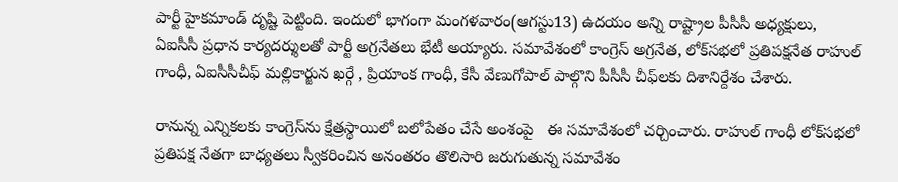పార్టీ హైకమాండ్ దృష్టి పెట్టింది. ఇందులో భాగంగా మంగళవారం(ఆగస్టు13) ఉదయం అన్ని రాష్ట్రాల పీసీసీ అధ్యక్షులు, ఏఐసీసీ ప్రధాన కార్యదర్శులతో పార్టీ అగ్రనేతలు భేటీ అయ్యారు. సమావేశంలో కాంగ్రెస్‌ అగ్రనేత, లోక్‌సభలో ప్రతిపక్షనేత రాహుల్ గాంధీ, ఏఐసీసీచీఫ్‌ మల్లికార్జున ఖర్గే , ప్రియాంక గాంధీ, కేసీ వేణుగోపాల్ పాల్గొని పీసీసీ చీఫ్‌లకు దిశానిర్దేశం చేశారు.

రానున్న ఎన్నికలకు కాంగ్రెస్‌ను క్షేత్రస్థాయిలో బలోపేతం చేసే అంశంపై   ఈ సమావేశంలో చర్చించారు. రాహుల్ గాంధీ లోక్‌సభలో ప్రతిపక్ష నేతగా బాధ్యతలు స్వీకరించిన అనంతరం తొలిసారి జరుగుతున్న సమావేశం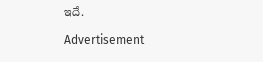ఇదే.

Advertisement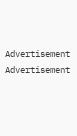Advertisement
Advertisement